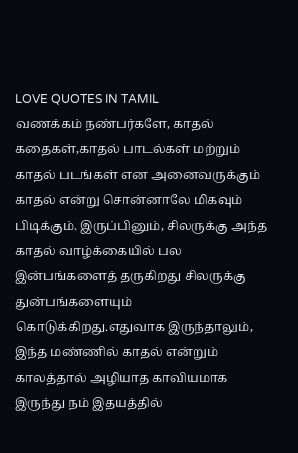LOVE QUOTES IN TAMIL
வணக்கம் நண்பர்களே, காதல் கதைகள்,காதல் பாடல்கள் மற்றும் காதல் படங்கள் என அனைவருக்கும் காதல் என்று சொன்னாலே மிகவும் பிடிக்கும். இருப்பினும், சிலருக்கு அந்த காதல் வாழ்க்கையில் பல இன்பங்களைத் தருகிறது சிலருக்கு துன்பங்களையும் கொடுக்கிறது.எதுவாக இருந்தாலும், இந்த மண்ணில் காதல் என்றும் காலத்தால் அழியாத காவியமாக இருந்து நம் இதயத்தில்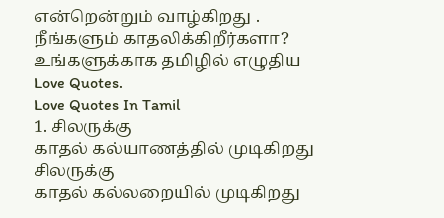என்றென்றும் வாழ்கிறது . நீங்களும் காதலிக்கிறீர்களா? உங்களுக்காக தமிழில் எழுதிய Love Quotes.
Love Quotes In Tamil
1. சிலருக்கு
காதல் கல்யாணத்தில் முடிகிறது
சிலருக்கு
காதல் கல்லறையில் முடிகிறது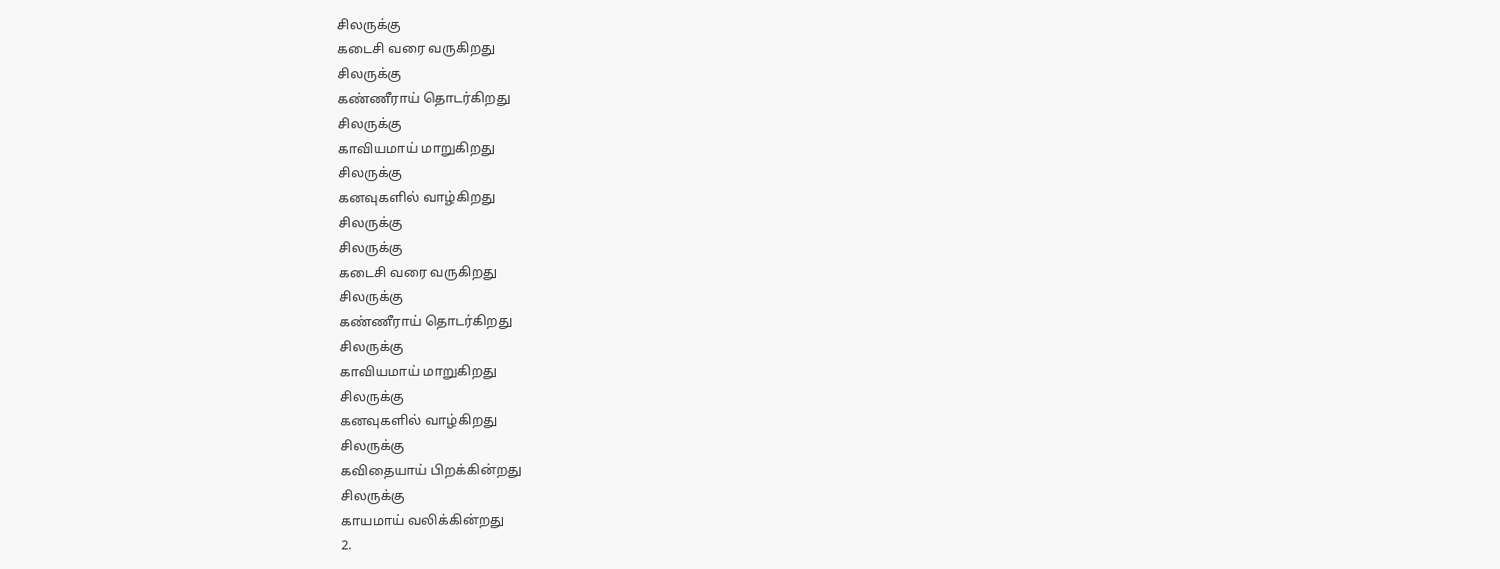சிலருக்கு
கடைசி வரை வருகிறது
சிலருக்கு
கண்ணீராய் தொடர்கிறது
சிலருக்கு
காவியமாய் மாறுகிறது
சிலருக்கு
கனவுகளில் வாழ்கிறது
சிலருக்கு
சிலருக்கு
கடைசி வரை வருகிறது
சிலருக்கு
கண்ணீராய் தொடர்கிறது
சிலருக்கு
காவியமாய் மாறுகிறது
சிலருக்கு
கனவுகளில் வாழ்கிறது
சிலருக்கு
கவிதையாய் பிறக்கின்றது
சிலருக்கு
காயமாய் வலிக்கின்றது
2.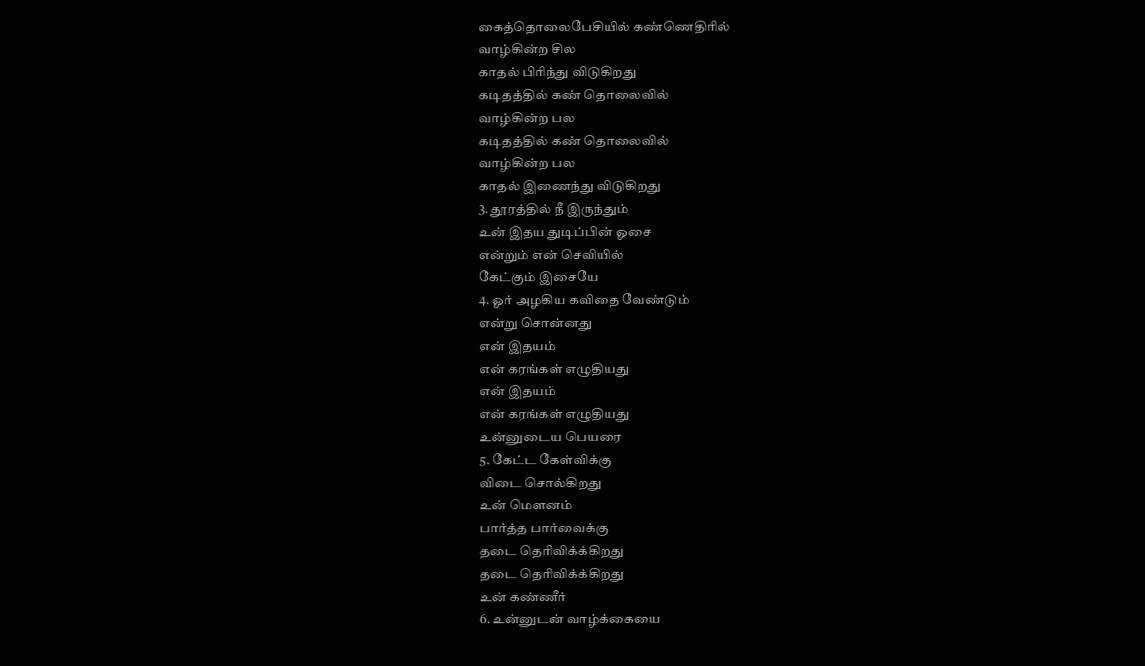கைத்தொலைபேசியில் கண்ணெதிரில்
வாழ்கின்ற சில
காதல் பிரிந்து விடுகிறது
கடிதத்தில் கண் தொலைவில்
வாழ்கின்ற பல
கடிதத்தில் கண் தொலைவில்
வாழ்கின்ற பல
காதல் இணைந்து விடுகிறது
3. தூரத்தில் நீ இருந்தும்
உன் இதய துடிப்பின் ஓசை
என்றும் என் செவியில்
கேட்கும் இசையே
4. ஓர் அழகிய கவிதை வேண்டும்
என்று சொன்னது
என் இதயம்
என் கரங்கள் எழுதியது
என் இதயம்
என் கரங்கள் எழுதியது
உன்னுடைய பெயரை
5. கேட்ட கேள்விக்கு
விடை சொல்கிறது
உன் மௌனம்
பார்த்த பார்வைக்கு
தடை தெரிவிக்க்கிறது
தடை தெரிவிக்க்கிறது
உன் கண்ணீர்
6. உன்னுடன் வாழ்க்கையை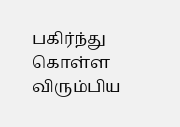பகிர்ந்து கொள்ள விரும்பிய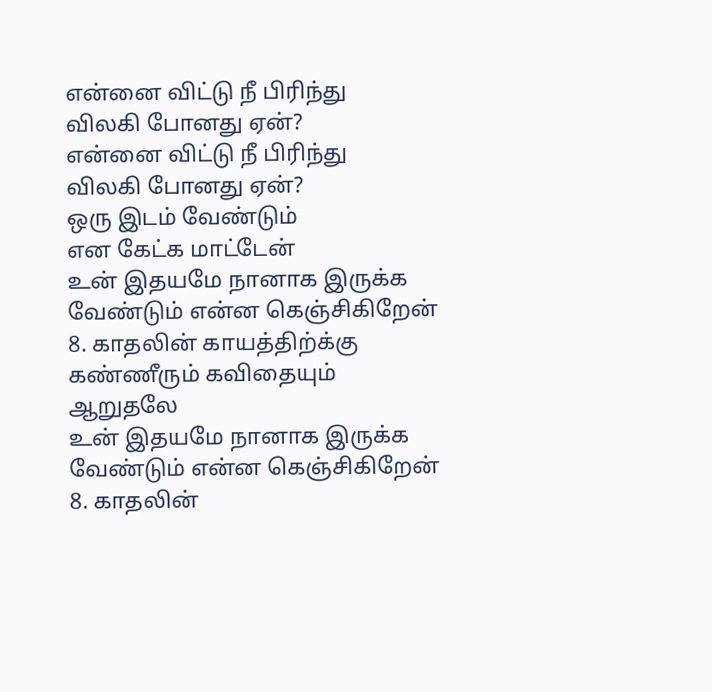என்னை விட்டு நீ பிரிந்து
விலகி போனது ஏன்?
என்னை விட்டு நீ பிரிந்து
விலகி போனது ஏன்?
ஒரு இடம் வேண்டும்
என கேட்க மாட்டேன்
உன் இதயமே நானாக இருக்க
வேண்டும் என்ன கெஞ்சிகிறேன்
8. காதலின் காயத்திற்க்கு
கண்ணீரும் கவிதையும்
ஆறுதலே
உன் இதயமே நானாக இருக்க
வேண்டும் என்ன கெஞ்சிகிறேன்
8. காதலின்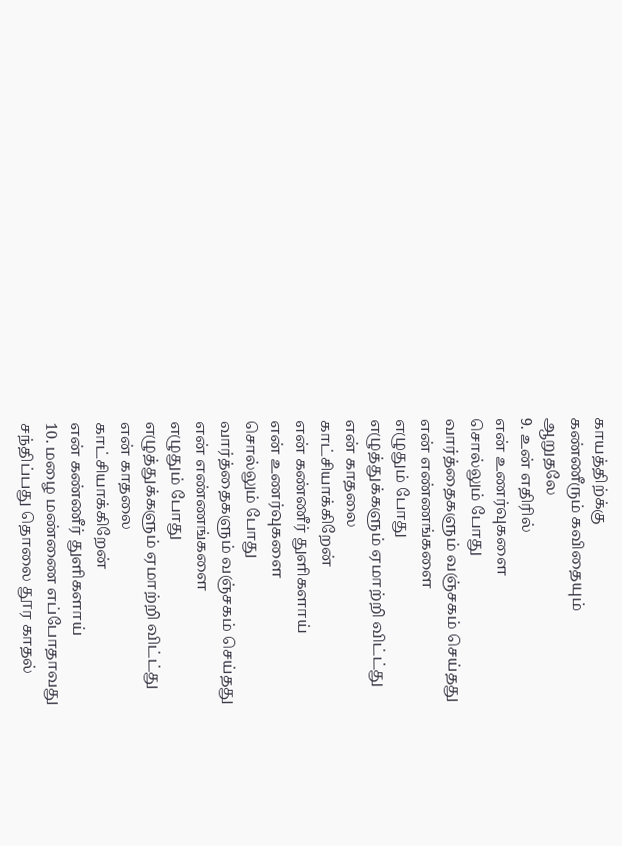காயத்திற்க்கு
கண்ணீரும் கவிதையும்
ஆறுதலே
9. உன் எதிரில்
என் உணர்வுகளை
சொல்லும் போது
வார்த்தைகளும் வஞ்சகம் செய்தது
என் எண்ணங்களை
எழுதும் போது
எழுத்துக்களும் ஏமாற்றி விட்ட்து
என் காதலை
காட்சியாக்கிறேன்
என் கண்ணீர் துளிகளாய்
என் உணர்வுகளை
சொல்லும் போது
வார்த்தைகளும் வஞ்சகம் செய்தது
என் எண்ணங்களை
எழுதும் போது
எழுத்துக்களும் ஏமாற்றி விட்ட்து
என் காதலை
காட்சியாக்கிறேன்
என் கண்ணீர் துளிகளாய்
10. மழை மண்ணை எப்போதாவது
சந்திப்பது தொலை தூர காதல்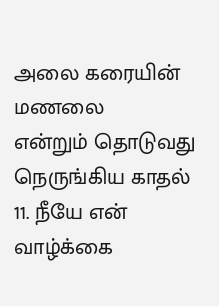அலை கரையின் மணலை
என்றும் தொடுவது
நெருங்கிய காதல்
11. நீயே என் வாழ்க்கை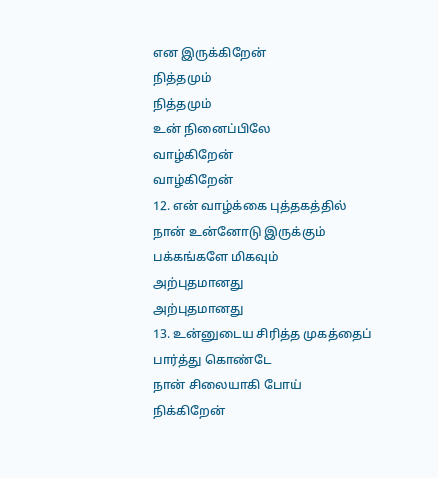என இருக்கிறேன்
நித்தமும்
நித்தமும்
உன் நினைப்பிலே
வாழ்கிறேன்
வாழ்கிறேன்
12. என் வாழ்க்கை புத்தகத்தில்
நான் உன்னோடு இருக்கும்
பக்கங்களே மிகவும்
அற்புதமானது
அற்புதமானது
13. உன்னுடைய சிரித்த முகத்தைப்
பார்த்து கொண்டே
நான் சிலையாகி போய்
நிக்கிறேன்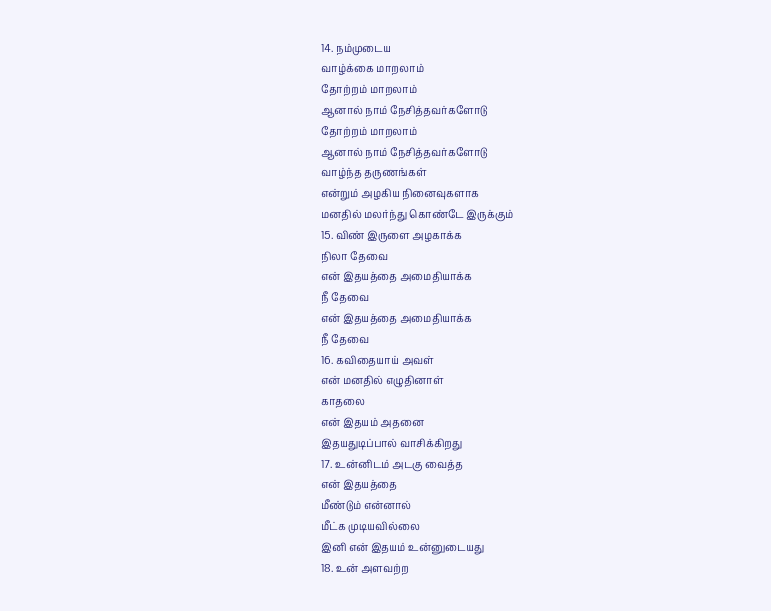14. நம்முடைய
வாழ்க்கை மாறலாம்
தோற்றம் மாறலாம்
ஆனால் நாம் நேசித்தவர்களோடு
தோற்றம் மாறலாம்
ஆனால் நாம் நேசித்தவர்களோடு
வாழ்ந்த தருணங்கள்
என்றும் அழகிய நினைவுகளாக
மனதில் மலர்ந்து கொண்டே இருக்கும்
15. விண் இருளை அழகாக்க
நிலா தேவை
என் இதயத்தை அமைதியாக்க
நீ தேவை
என் இதயத்தை அமைதியாக்க
நீ தேவை
16. கவிதையாய் அவள்
என் மனதில் எழுதினாள்
காதலை
என் இதயம் அதனை
இதயதுடிப்பால் வாசிக்கிறது
17. உன்னிடம் அடகு வைத்த
என் இதயத்தை
மீண்டும் என்னால்
மீட்க முடியவில்லை
இனி என் இதயம் உன்னுடையது
18. உன் அளவற்ற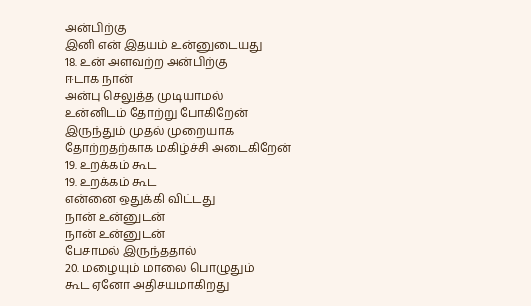அன்பிற்கு
இனி என் இதயம் உன்னுடையது
18. உன் அளவற்ற அன்பிற்கு
ஈடாக நான்
அன்பு செலுத்த முடியாமல்
உன்னிடம் தோற்று போகிறேன்
இருந்தும் முதல் முறையாக
தோற்றதற்காக மகிழ்ச்சி அடைகிறேன்
19. உறக்கம் கூட
19. உறக்கம் கூட
என்னை ஒதுக்கி விட்டது
நான் உன்னுடன்
நான் உன்னுடன்
பேசாமல் இருந்ததால்
20. மழையும் மாலை பொழுதும்
கூட ஏனோ அதிசயமாகிறது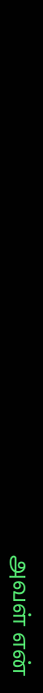அவள் என்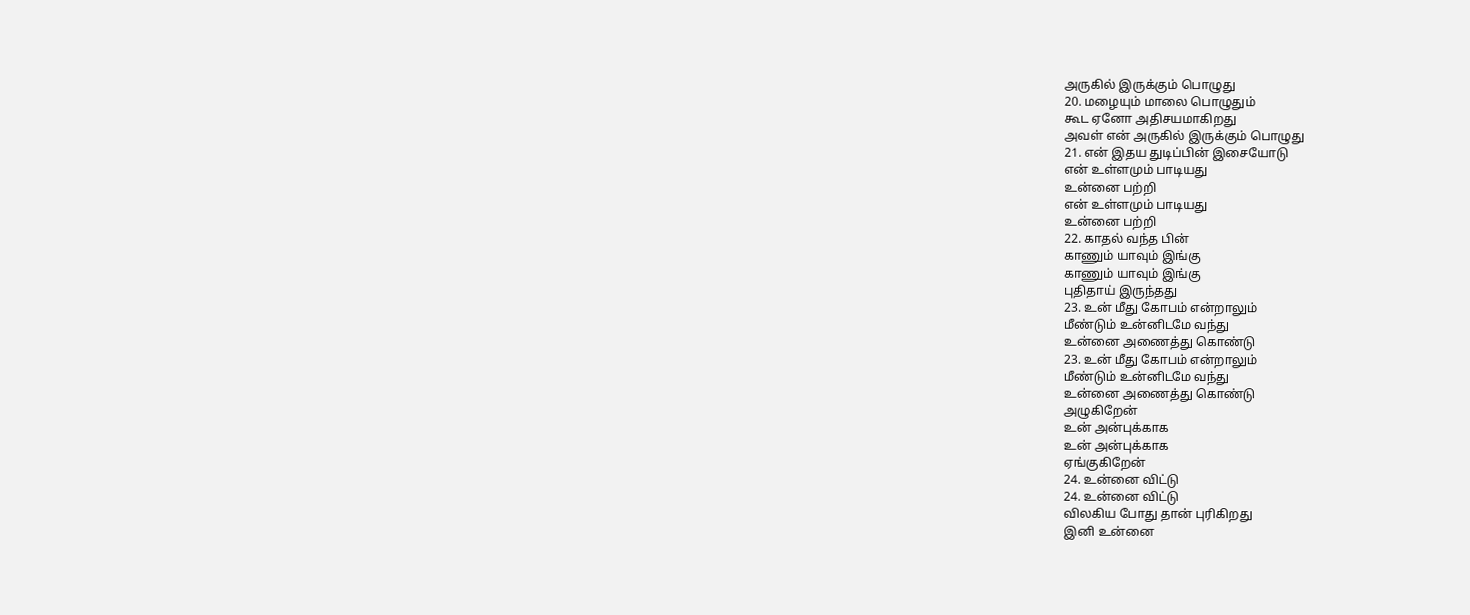அருகில் இருக்கும் பொழுது
20. மழையும் மாலை பொழுதும்
கூட ஏனோ அதிசயமாகிறது
அவள் என் அருகில் இருக்கும் பொழுது
21. என் இதய துடிப்பின் இசையோடு
என் உள்ளமும் பாடியது
உன்னை பற்றி
என் உள்ளமும் பாடியது
உன்னை பற்றி
22. காதல் வந்த பின்
காணும் யாவும் இங்கு
காணும் யாவும் இங்கு
புதிதாய் இருந்தது
23. உன் மீது கோபம் என்றாலும்
மீண்டும் உன்னிடமே வந்து
உன்னை அணைத்து கொண்டு
23. உன் மீது கோபம் என்றாலும்
மீண்டும் உன்னிடமே வந்து
உன்னை அணைத்து கொண்டு
அழுகிறேன்
உன் அன்புக்காக
உன் அன்புக்காக
ஏங்குகிறேன்
24. உன்னை விட்டு
24. உன்னை விட்டு
விலகிய போது தான் புரிகிறது
இனி உன்னை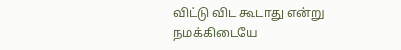விட்டு விட கூடாது என்று
நமக்கிடையே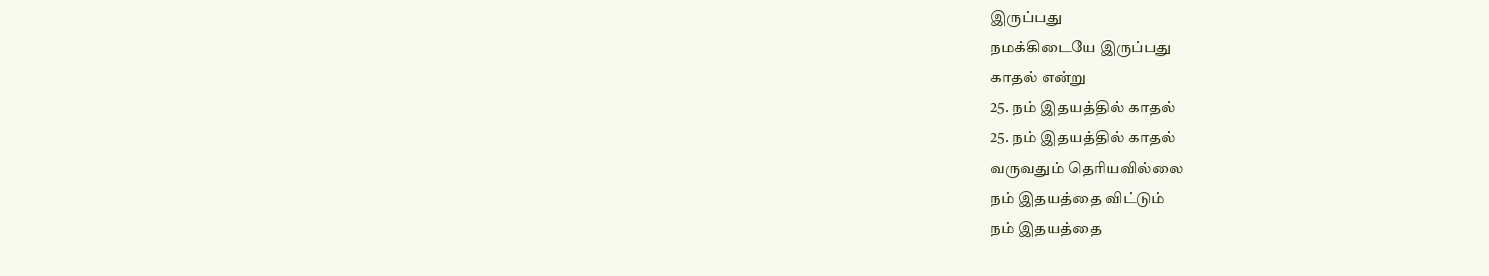இருப்பது
நமக்கிடையே இருப்பது
காதல் என்று
25. நம் இதயத்தில் காதல்
25. நம் இதயத்தில் காதல்
வருவதும் தெரியவில்லை
நம் இதயத்தை விட்டும்
நம் இதயத்தை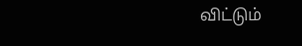விட்டும்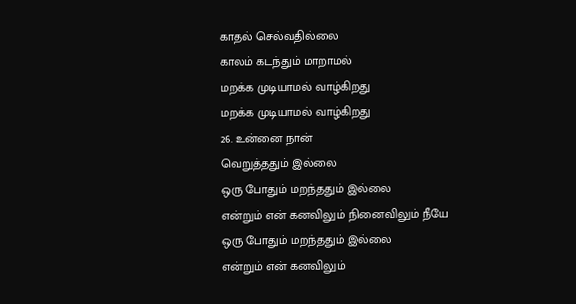காதல் செல்வதில்லை
காலம் கடந்தும் மாறாமல்
மறக்க முடியாமல் வாழ்கிறது
மறக்க முடியாமல் வாழ்கிறது
26. உன்னை நான்
வெறுத்ததும் இல்லை
ஒரு போதும் மறந்ததும் இல்லை
என்றும் என் கனவிலும் நினைவிலும் நீயே
ஒரு போதும் மறந்ததும் இல்லை
என்றும் என் கனவிலும்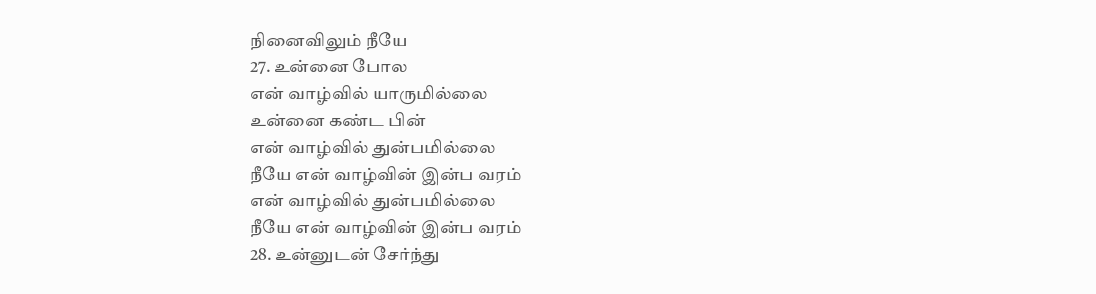நினைவிலும் நீயே
27. உன்னை போல
என் வாழ்வில் யாருமில்லை
உன்னை கண்ட பின்
என் வாழ்வில் துன்பமில்லை
நீயே என் வாழ்வின் இன்ப வரம்
என் வாழ்வில் துன்பமில்லை
நீயே என் வாழ்வின் இன்ப வரம்
28. உன்னுடன் சேர்ந்து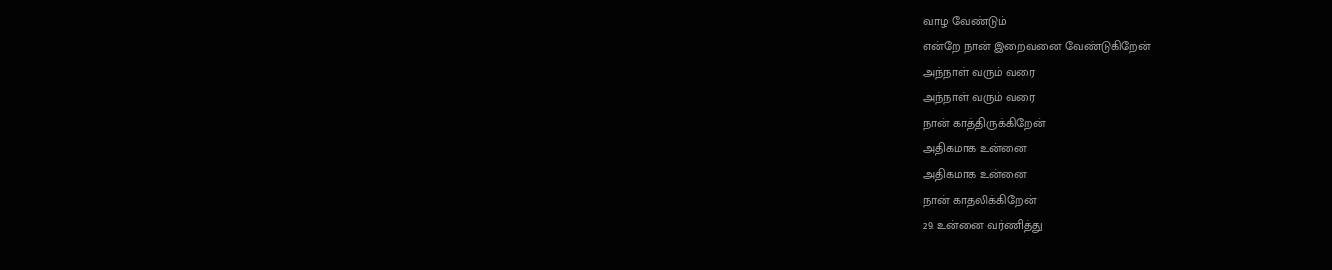வாழ வேண்டும்
என்றே நான் இறைவனை வேண்டுகிறேன்
அந்நாள் வரும் வரை
அந்நாள் வரும் வரை
நான் காத்திருக்கிறேன்
அதிகமாக உன்னை
அதிகமாக உன்னை
நான் காதலிக்கிறேன்
29. உன்னை வர்ணித்து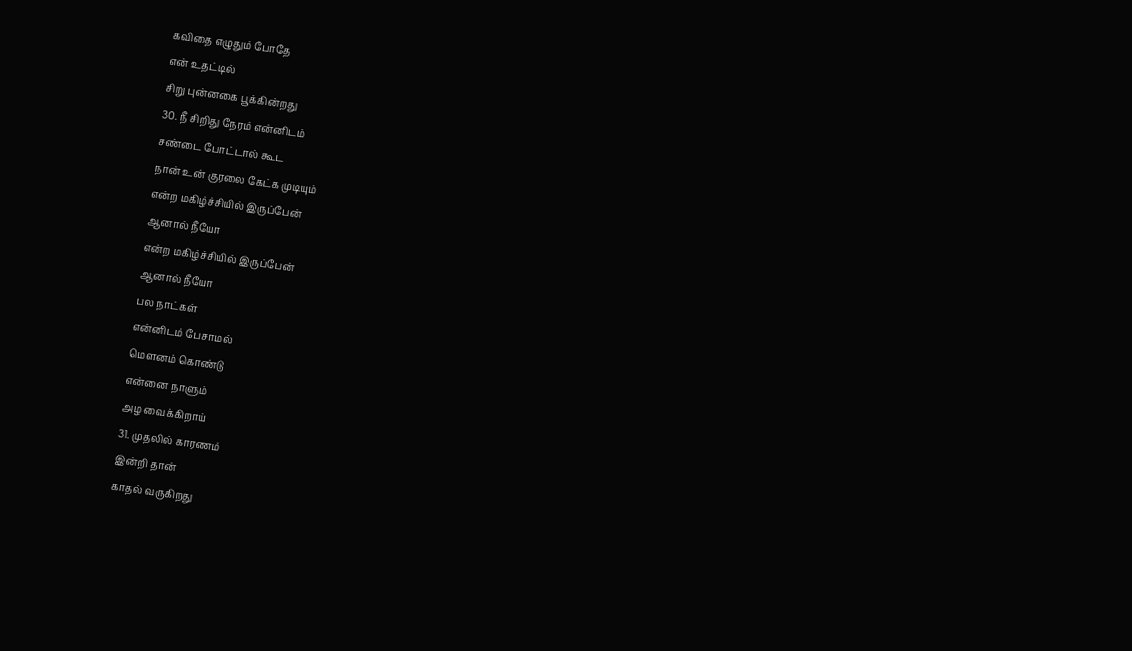கவிதை எழுதும் போதே
என் உதட்டில்
சிறு புன்னகை பூக்கின்றது
30. நீ சிறிது நேரம் என்னிடம்
சண்டை போட்டால் கூட
நான் உன் குரலை கேட்க முடியும்
என்ற மகிழ்ச்சியில் இருப்பேன்
ஆனால் நீயோ
என்ற மகிழ்ச்சியில் இருப்பேன்
ஆனால் நீயோ
பல நாட்கள்
என்னிடம் பேசாமல்
மௌனம் கொண்டு
என்னை நாளும்
அழ வைக்கிறாய்
31. முதலில் காரணம்
இன்றி தான்
காதல் வருகிறது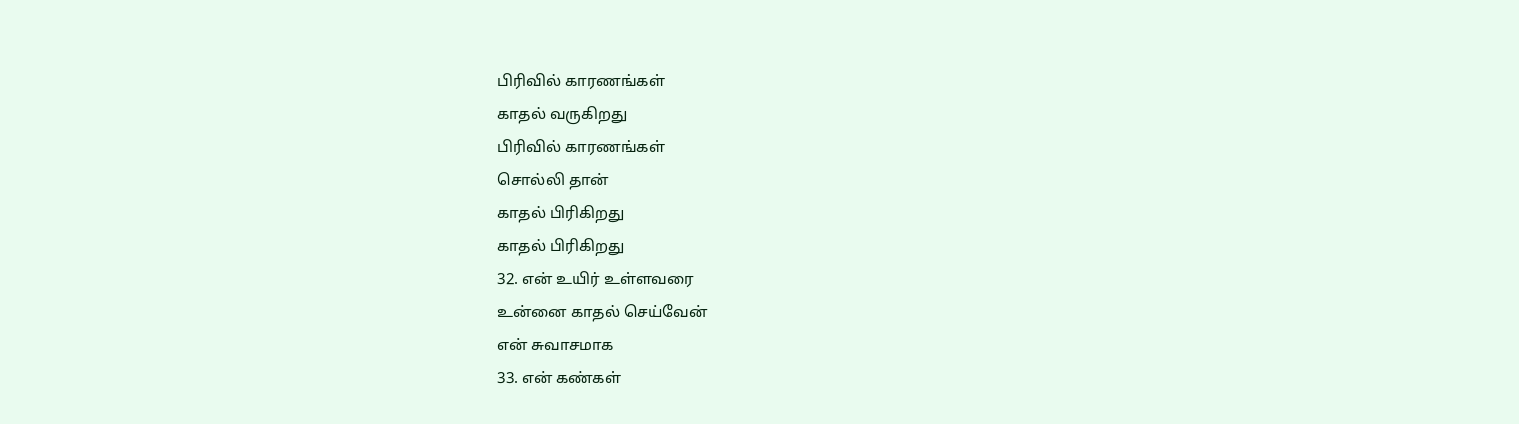பிரிவில் காரணங்கள்
காதல் வருகிறது
பிரிவில் காரணங்கள்
சொல்லி தான்
காதல் பிரிகிறது
காதல் பிரிகிறது
32. என் உயிர் உள்ளவரை
உன்னை காதல் செய்வேன்
என் சுவாசமாக
33. என் கண்கள்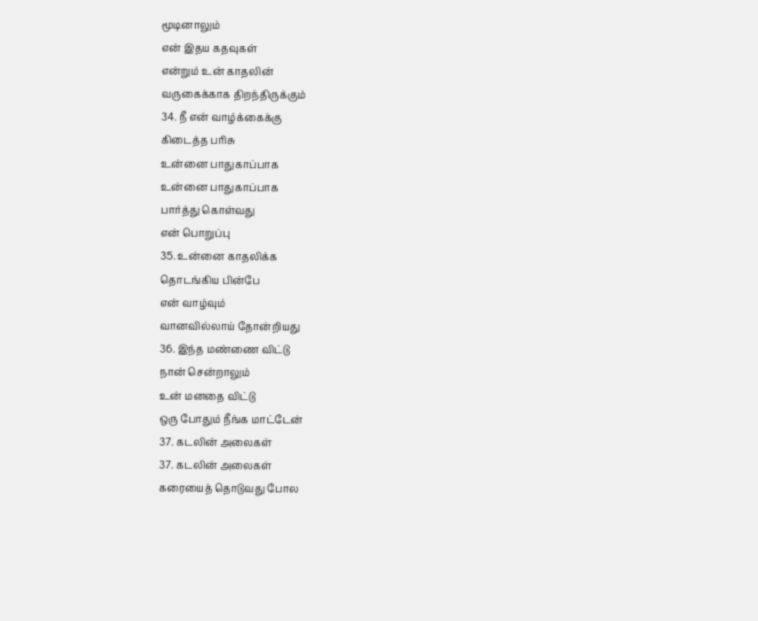மூடினாலும்
என் இதய கதவுகள்
என்றும் உன் காதலின்
வருகைக்காக திறந்திருக்கும்
34. நீ என் வாழ்க்கைக்கு
கிடைத்த பரிசு
உன்னை பாதுகாப்பாக
உன்னை பாதுகாப்பாக
பார்த்து கொள்வது
என் பொறுப்பு
35. உன்னை காதலிக்க
தொடங்கிய பின்பே
என் வாழ்வும்
வானவில்லாய் தோன்றியது
36. இந்த மண்ணை விட்டு
நான் சென்றாலும்
உன் மனதை விட்டு
ஒரு போதும் நீங்க மாட்டேன்
37. கடலின் அலைகள்
37. கடலின் அலைகள்
கரையைத் தொடுவது போல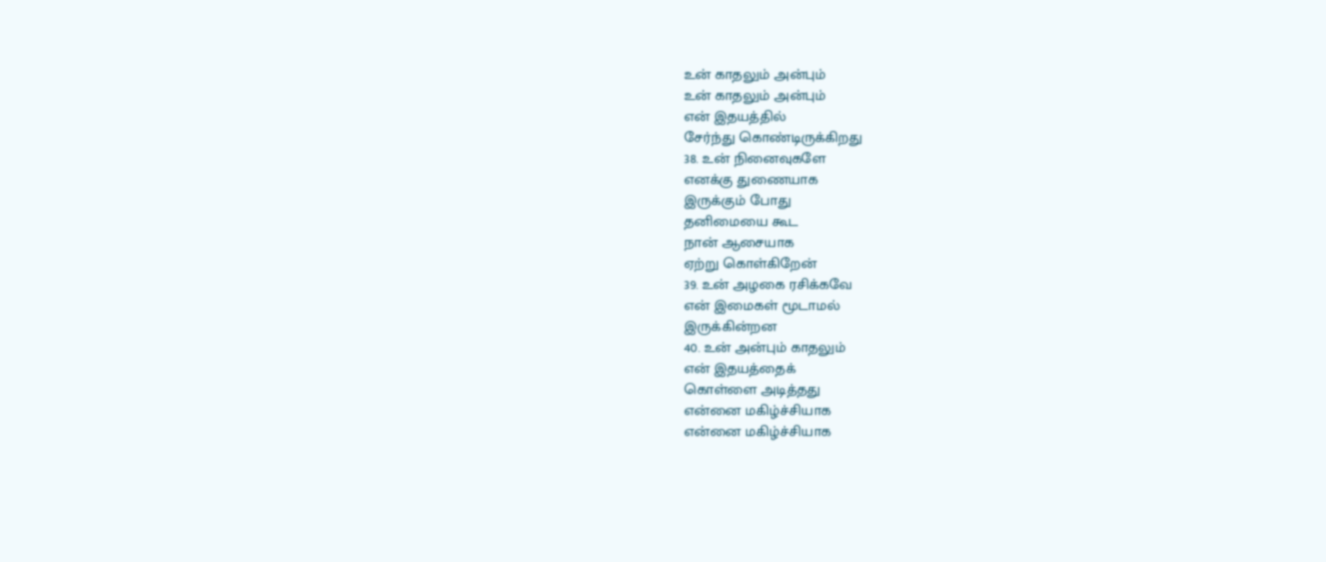உன் காதலும் அன்பும்
உன் காதலும் அன்பும்
என் இதயத்தில்
சேர்ந்து கொண்டிருக்கிறது
38. உன் நினைவுகளே
எனக்கு துணையாக
இருக்கும் போது
தனிமையை கூட
நான் ஆசையாக
ஏற்று கொள்கிறேன்
39. உன் அழகை ரசிக்கவே
என் இமைகள் மூடாமல்
இருக்கின்றன
40. உன் அன்பும் காதலும்
என் இதயத்தைக்
கொள்ளை அடித்தது
என்னை மகிழ்ச்சியாக
என்னை மகிழ்ச்சியாக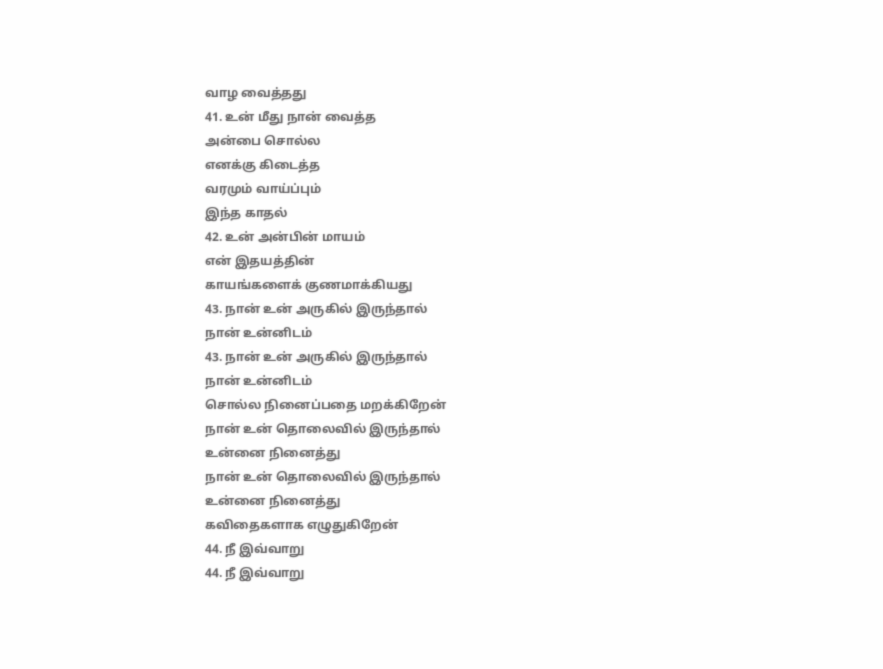வாழ வைத்தது
41. உன் மீது நான் வைத்த
அன்பை சொல்ல
எனக்கு கிடைத்த
வரமும் வாய்ப்பும்
இந்த காதல்
42. உன் அன்பின் மாயம்
என் இதயத்தின்
காயங்களைக் குணமாக்கியது
43. நான் உன் அருகில் இருந்தால்
நான் உன்னிடம்
43. நான் உன் அருகில் இருந்தால்
நான் உன்னிடம்
சொல்ல நினைப்பதை மறக்கிறேன்
நான் உன் தொலைவில் இருந்தால்
உன்னை நினைத்து
நான் உன் தொலைவில் இருந்தால்
உன்னை நினைத்து
கவிதைகளாக எழுதுகிறேன்
44. நீ இவ்வாறு
44. நீ இவ்வாறு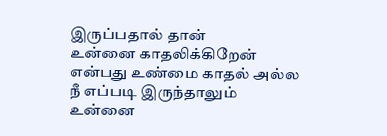இருப்பதால் தான்
உன்னை காதலிக்கிறேன்
என்பது உண்மை காதல் அல்ல
நீ எப்படி இருந்தாலும்
உன்னை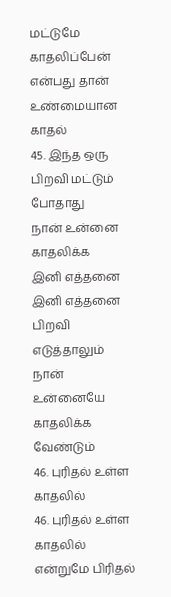மட்டுமே காதலிப்பேன்
என்பது தான்
உண்மையான காதல்
45. இந்த ஒரு
பிறவி மட்டும் போதாது
நான் உன்னை காதலிக்க
இனி எத்தனை
இனி எத்தனை
பிறவி எடுத்தாலும்
நான் உன்னையே
காதலிக்க வேண்டும்
46. புரிதல் உள்ள காதலில்
46. புரிதல் உள்ள காதலில்
என்றுமே பிரிதல்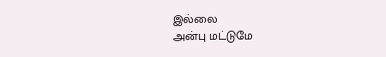இல்லை
அன்பு மட்டுமே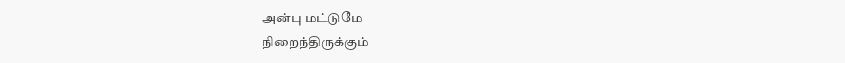அன்பு மட்டுமே
நிறைந்திருக்கும்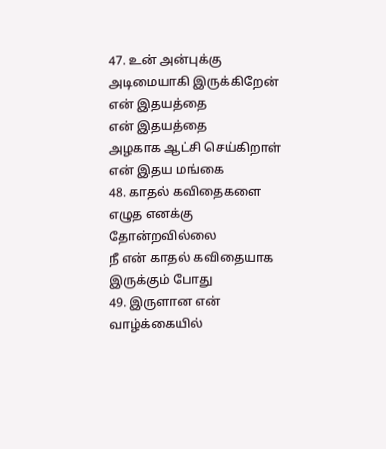47. உன் அன்புக்கு
அடிமையாகி இருக்கிறேன்
என் இதயத்தை
என் இதயத்தை
அழகாக ஆட்சி செய்கிறாள்
என் இதய மங்கை
48. காதல் கவிதைகளை
எழுத எனக்கு தோன்றவில்லை
நீ என் காதல் கவிதையாக
இருக்கும் போது
49. இருளான என் வாழ்க்கையில்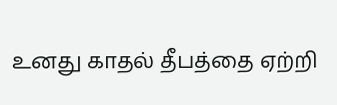உனது காதல் தீபத்தை ஏற்றி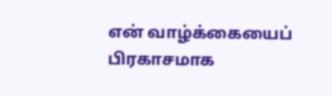என் வாழ்க்கையைப்
பிரகாசமாக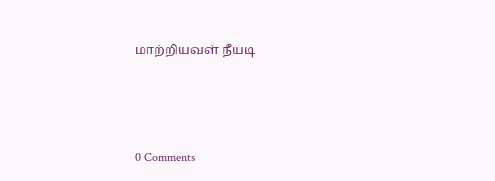மாற்றியவள் நீயடி



0 Comments